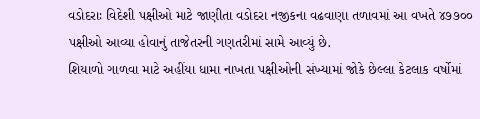વડોદરાઃ વિદેશી પક્ષીઓ માટે જાણીતા વડોદરા નજીકના વઢવાણા તળાવમાં આ વખતે ૪૭૭૦૦ પક્ષીઓ આવ્યા હોવાનું તાજેતરની ગણતરીમાં સામે આવ્યું છે.
શિયાળો ગાળવા માટે અહીંયા ધામા નાખતા પક્ષીઓની સંખ્યામાં જોકે છેલ્લા કેટલાક વર્ષોમાં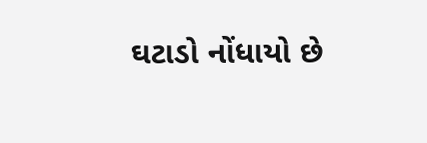ઘટાડો નોંધાયો છે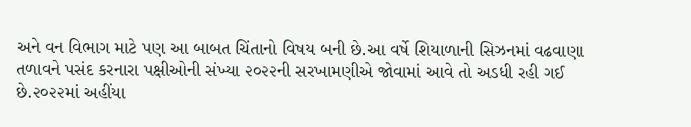અને વન વિભાગ માટે પણ આ બાબત ચિંતાનો વિષય બની છે.આ વર્ષે શિયાળાની સિઝનમાં વઢવાણા તળાવને પસંદ કરનારા પક્ષીઓની સંખ્યા ૨૦૨૨ની સરખામણીએ જોવામાં આવે તો અડધી રહી ગઈ છે.૨૦૨૨માં અહીંયા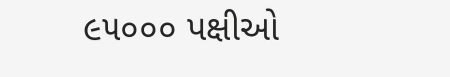૯૫૦૦૦ પક્ષીઓ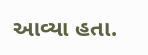આવ્યા હતા.